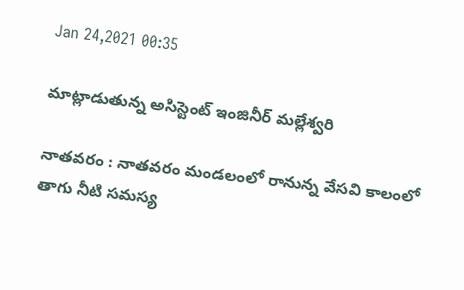Jan 24,2021 00:35

మాట్లాడుతున్న అసిస్టెంట్‌ ఇంజినీర్‌ మల్లేశ్వరి

నాతవరం : నాతవరం మండలంలో రానున్న వేసవి కాలంలో తాగు నీటి సమస్య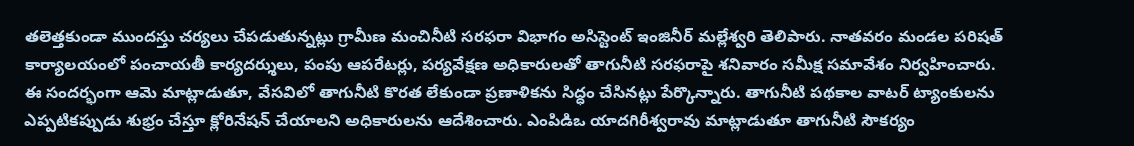తలెత్తకుండా ముందస్తు చర్యలు చేపడుతున్నట్లు గ్రామీణ మంచినీటి సరఫరా విభాగం అసిస్టెంట్‌ ఇంజినీర్‌ మల్లేశ్వరి తెలిపారు. నాతవరం మండల పరిషత్‌ కార్యాలయంలో పంచాయతీ కార్యదర్శులు, పంపు ఆపరేటర్లు, పర్యవేక్షణ అధికారులతో తాగునీటి సరఫరాపై శనివారం సమీక్ష సమావేశం నిర్వహించారు. ఈ సందర్భంగా ఆమె మాట్లాడుతూ, వేసవిలో తాగునీటి కొరత లేకుండా ప్రణాళికను సిద్ధం చేసినట్లు పేర్కొన్నారు. తాగునీటి పథకాల వాటర్‌ ట్యాంకులను ఎప్పటికప్పుడు శుభ్రం చేస్తూ క్లోరినేషన్‌ చేయాలని అధికారులను ఆదేశించారు. ఎంపిడిఒ యాదగిరీశ్వరావు మాట్లాడుతూ తాగునీటి సౌకర్యం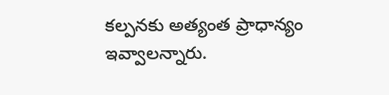కల్పనకు అత్యంత ప్రాధాన్యం ఇవ్వాలన్నారు.